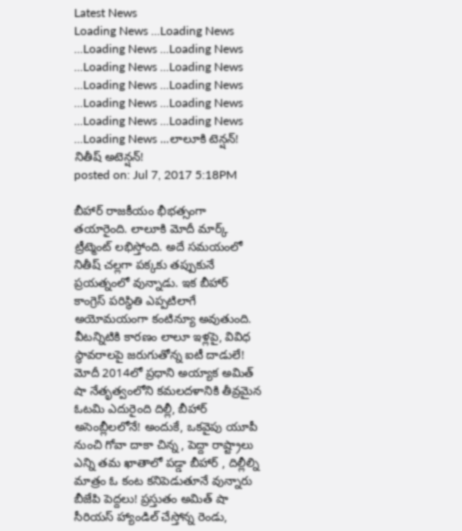Latest News
Loading News ...Loading News ...Loading News ...Loading News ...Loading News ...Loading News ...Loading News ...Loading News ...Loading News ...Loading News ...Loading News ...Loading News ...Loading News ...లాలూకి టెన్షన్! నితీష్ అటెన్షన్!
posted on: Jul 7, 2017 5:18PM

బీహార్ రాజకీయం భీభత్సంగా తయారైంది. లాలూకి మోదీ మార్క్ ట్రీట్మెంట్ లభిస్తోంది. అదే సమయంలో నితీష్ చల్లగా పక్కకు తప్పుకునే ప్రయత్నంలో వున్నాడు. ఇక బీహార్ కాంగ్రెస్ పరిస్థితి ఎప్పటిలాగే అయోమయంగా కంటిన్యూ అవుతుంది. వీటన్నిటికి కారణం లాలూ ఇళ్లపై, వివిధ స్థావరాలపై జరుగుతోన్న ఐటీ దాడులే!
మోదీ 2014లో ప్రధాని అయ్యాక అమిత్ షా నేతృత్వంలోని కమలదళానికి తీవ్రమైన ఓటమి ఎదురైంది దిల్లీ, బీహార్ అసెంబ్లీలలోనే! అందుకే, ఒకవైపు యూపీ నుంచి గోవా దాకా చిన్న , పెద్దా రాష్ట్రాలు ఎన్ని తమ ఖాతాలో పడ్డా బీహార్ , దిల్లీల్ని మాత్రం ఓ కంట కనిపెడుతూనే వున్నారు బీజేపి పెద్దలు! ప్రస్తుతం అమిత్ షా సీరియస్ హ్యాండిల్ చేస్తోన్న రెండు,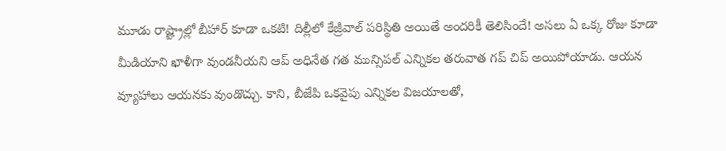మూడు రాష్ట్రాల్లో బీహార్ కూడా ఒకటి! దిల్లీలో కేజ్రీవాల్ పరిస్థితి అయితే అందరికీ తెలిసిందే! అసలు ఏ ఒక్క రోజు కూడా మీడియాని ఖాళీగా వుండనీయని ఆప్ అధినేత గత మున్సిపల్ ఎన్నికల తరువాత గప్ చిప్ అయిపోయాడు. ఆయన వ్యూహాలు ఆయనకు వుండొచ్చు. కాని, బీజేపి ఒకవైపు ఎన్నికల విజయాలతో,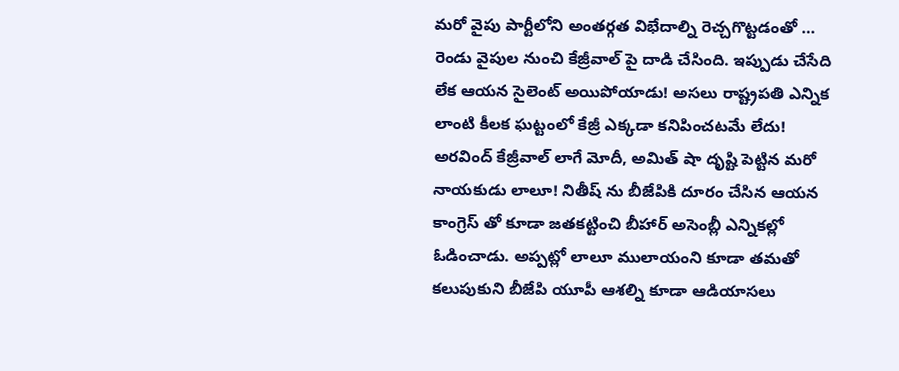మరో వైపు పార్టీలోని అంతర్గత విభేదాల్ని రెచ్చగొట్టడంతో … రెండు వైపుల నుంచి కేజ్రీవాల్ పై దాడి చేసింది. ఇప్పుడు చేసేది లేక ఆయన సైలెంట్ అయిపోయాడు! అసలు రాష్ట్రపతి ఎన్నిక లాంటి కీలక ఘట్టంలో కేజ్రీ ఎక్కడా కనిపించటమే లేదు!
అరవింద్ కేజ్రీవాల్ లాగే మోదీ, అమిత్ షా దృష్టి పెట్టిన మరో నాయకుడు లాలూ! నితీష్ ను బీజేపికి దూరం చేసిన ఆయన కాంగ్రెస్ తో కూడా జతకట్టించి బీహార్ అసెంబ్లీ ఎన్నికల్లో ఓడించాడు. అప్పట్లో లాలూ ములాయంని కూడా తమతో కలుపుకుని బీజేపి యూపీ ఆశల్ని కూడా ఆడియాసలు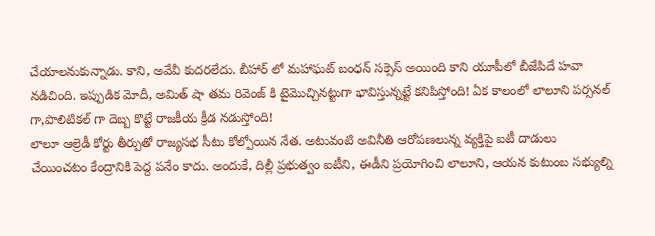చేయాలనుకున్నాడు. కాని, అవేవీ కుదరలేదు. బీహార్ లో మహాఘట్ బంధన్ సక్సెస్ అయింది కాని యూపీలో బీజేపిదే హవా నడిచింది. ఇప్పుడిక మోదీ, అమిత్ షా తమ రివెంజ్ కి టైమొచ్చినట్టుగా భావిస్తున్నట్టే కనిపిస్తోంది! ఏక కాలంలో లాలూని పర్సనల్ గా,పొలిటికల్ గా దెబ్బ కొట్టే రాజకీయ క్రీడ నడుస్తోంది!
లాలూ ఆల్రెడీ కోర్టు తీర్పుతో రాజ్యసభ సీటు కోల్పోయిన నేత. అటువంటి అవినీతి ఆరోపణలున్న వ్యక్తిపై ఐటీ దాడులు చేయించటం కేంద్రానికి పెద్ద పనేం కాదు. అందుకే, దిల్లీ ప్రభుత్వం ఐటీని, ఈడీని ప్రయోగించి లాలూని, ఆయన కుటుంబ సభ్యుల్ని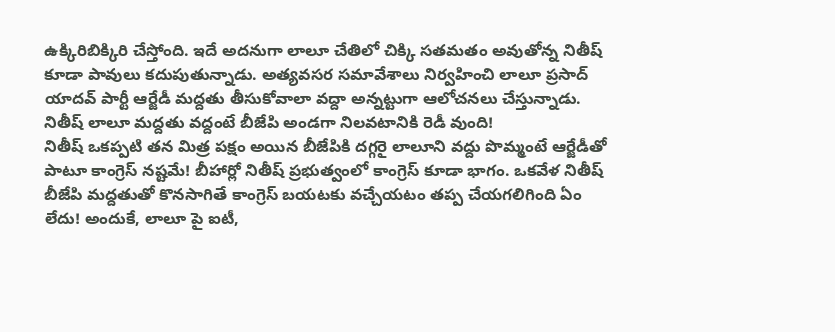ఉక్కిరిబిక్కిరి చేస్తోంది. ఇదే అదనుగా లాలూ చేతిలో చిక్కి సతమతం అవుతోన్న నితీష్ కూడా పావులు కదుపుతున్నాడు. అత్యవసర సమావేశాలు నిర్వహించి లాలూ ప్రసాద్ యాదవ్ పార్టీ ఆర్జేడీ మద్దతు తీసుకోవాలా వద్దా అన్నట్టుగా ఆలోచనలు చేస్తున్నాడు. నితీష్ లాలూ మద్దతు వద్దంటే బీజేపి అండగా నిలవటానికి రెడీ వుంది!
నితీష్ ఒకప్పటి తన మిత్ర పక్షం అయిన బీజేపికి దగ్గరై లాలూని వద్దు పొమ్మంటే ఆర్జేడీతో పాటూ కాంగ్రెస్ నష్టమే! బీహార్లో నితీష్ ప్రభుత్వంలో కాంగ్రెస్ కూడా భాగం. ఒకవేళ నితీష్ బీజేపి మద్దతుతో కొనసాగితే కాంగ్రెస్ బయటకు వచ్చేయటం తప్ప చేయగలిగింది ఏం లేదు! అందుకే, లాలూ పై ఐటీ,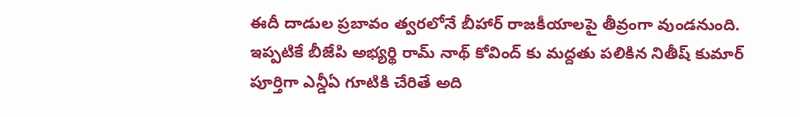ఈదీ దాడుల ప్రబావం త్వరలోనే బీహార్ రాజకీయాలపై తీవ్రంగా వుండనుంది. ఇప్పటికే బీజేపి అభ్యర్థి రామ్ నాథ్ కోవింద్ కు మద్దతు పలికిన నితీష్ కుమార్ పూర్తిగా ఎన్డీఏ గూటికి చేరితే అది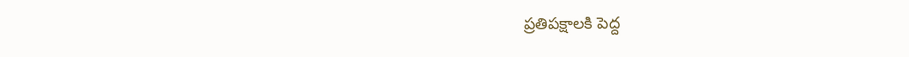ప్రతిపక్షాలకి పెద్ద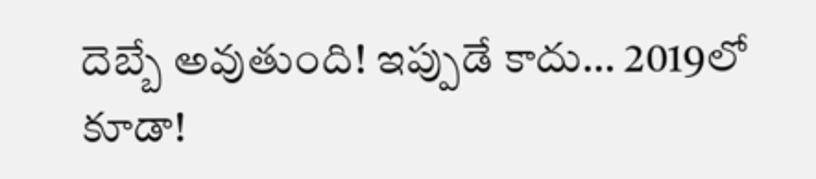దెబ్బే అవుతుంది! ఇప్పుడే కాదు… 2019లో కూడా!